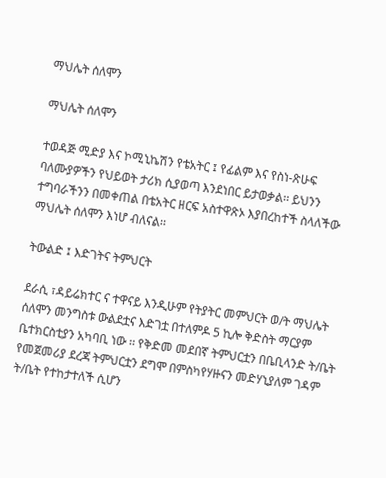ማህሌት ሰለሞን

ማህሌት ሰለሞን

ተወዳጅ ሚድያ እና ኮሚኒኬሽን የቴአትር ፤ የፊልም እና የስነ-ጽሁፍ ባለሙያዎችን የህይወት ታሪክ ሲያወጣ እንደነበር ይታወቃል፡፡ ይህንን ተግባራችንን በመቀጠል በቴአትር ዘርፍ አስተዋጽኦ እያበረከተች ስላለችው ማህሌት ሰለሞን እነሆ ብለናል፡፡

ትውልድ ፤ እድገትና ትምህርት

ደራሲ ፣ዳይሬክተር ና ተዋናይ እንዲሁም የትያትር መምህርት ወ/ት ማህሌት ሰለሞን መንግስቱ ውልደቷና እድገቷ በተለምዶ 5 ኪሎ ቅድስት ማርያም ቤተክርስቲያን አካባቢ ነው ፡፡ የቅድመ መደበኛ ትምህርቷን በቤቢላንድ ት/ቤት የመጀመሪያ ደረጃ ትምህርቷን ደግሞ በምስካየሃዙናን መድሃኒያለም ገዳም ት/ቤት የተከታተለች ሲሆን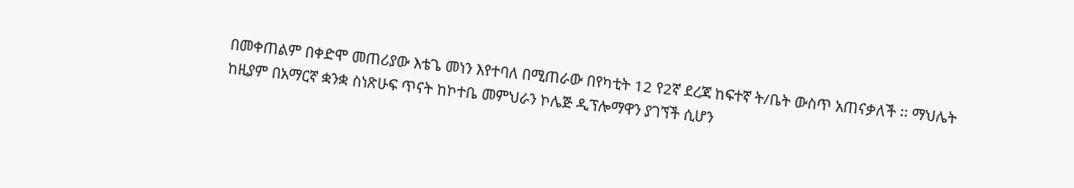በመቀጠልም በቀድሞ መጠሪያው እቴጌ መነን እየተባለ በሚጠራው በየካቲት 12 የ2ኛ ደረጃ ከፍተኛ ት/ቤት ውስጥ አጠናቃለች ፡፡ ማህሌት ከዚያም በአማርኛ ቋንቋ ስነጽሁፍ ጥናት ከኮተቤ መምህራን ኮሌጅ ዲፕሎማዋን ያገኘች ሲሆን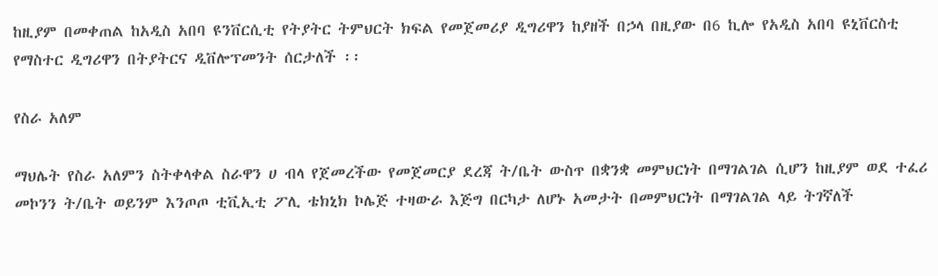ከዚያም በመቀጠል ከአዲስ አበባ ዩንቨርሲቲ የትያትር ትምህርት ክፍል የመጀመሪያ ዲግሪዋን ከያዘች በኃላ በዚያው በ6 ኪሎ የአዲስ አበባ ዩኒቨርስቲ የማስተር ዲግሪዋን በትያትርና ዲቨሎፕመንት ሰርታለች ፡፡

የስራ አለም

ማህሌት የስራ አለምን ስትቀላቀል ስራዋን ሀ ብላ የጀመረችው የመጀመርያ ደረጃ ት/ቤት ውስጥ በቋንቋ መምህርነት በማገልገል ሲሆን ከዚያም ወደ ተፈሪ መኮንን ት/ቤት ወይንም እንጦጦ ቲቪኢቲ ፖሊ ቴክኒክ ኮሌጅ ተዛውራ እጅግ በርካታ ለሆኑ አመታት በመምህርነት በማገልገል ላይ ትገኛለች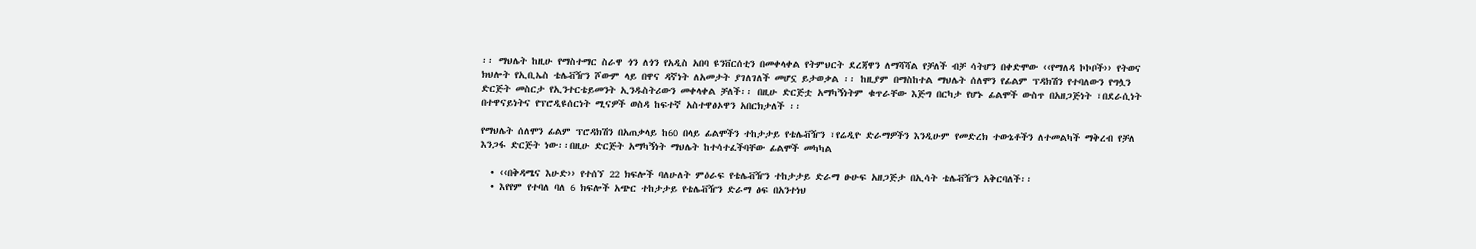፡፡ ማህሌት ከዚሁ የማስተማር ስራዋ ጎን ለጎን የአዲስ አበባ ዩንቨርሰቲን በመቀላቀል የትምህርት ደረጃዋን ለማሻሻል የቻለች ብቻ ሳትሆን በቀድሞው ‹‹የማለዳ ኮኮቦች›› የትወና ክህሎት የኢቢኤስ ቴሌቭዥን ሾውም ላይ በዋና ዳኛነት ለአመታት ያገለገለች መሆኗ ይታወቃል ፡፡ ከዚያም በማስከተል ማህሌት ሰለሞን የፊልም ፕዳክሽን የተባለውን የግሏን ድርጅት መስርታ የኢንተርቴይመንት ኢንዱስትሪውን መቀላቀል ቻለች፡፡ በዚሁ ድርጅቷ አማካኝነትም ቁጥራቸው እጅግ በርካታ የሆኑ ፊልሞች ውስጥ በአዘጋጅነት ፣በደራሲነት በተዋናይነትና የፕሮዲዩሰርነት ሚናዎች ወስዳ ከፍተኛ አስተዋፅኦዋን አበርክታለች ፡፡

የማህሌት ሰለሞን ፊልም ፕሮዳክሽን በአጠቃላይ ከ60 በላይ ፊልሞችን ተከታታይ የቴሌቭዥን ፣የሬዲዮ ድራማዎችን እንዲሁም የመድረክ ተውኔቶችን ለተመልካች ማቅረብ የቻለ እንጋፋ ድርጅት ነው፡፡በዚሁ ድርጅት አማካኝነት ማህሌት ከተሳተፈችባቸው ፊልሞች መካካል

  • ‹‹በቅዳሜና እሁድ›› የተሰኘ 22 ክፍሎች ባለሁለት ምዕራፍ የቴሌቭዥን ተከታታይ ድራማ ፁሁፍ አዘጋጅታ በኢሳት ቴሌቭዥን አቅርባለች፡፡
  • እየየም የተባለ ባለ 6 ክፍሎች አጭር ተከታታይ የቴሌቭዥን ድራማ ፅፍ በአንተነህ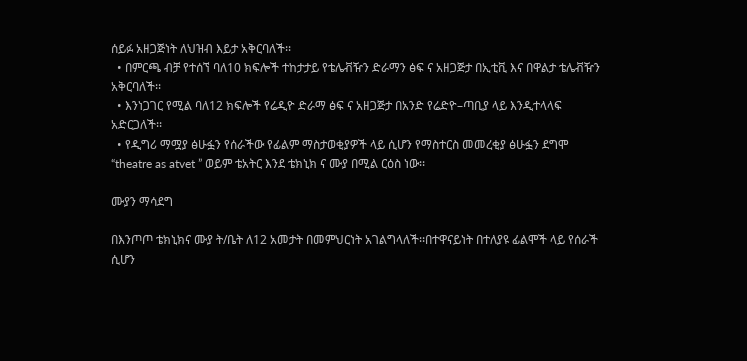ሰይፉ አዘጋጅነት ለህዝብ እይታ አቅርባለች፡፡
  • በምርጫ ብቻ የተሰኘ ባለ10 ክፍሎች ተከታታይ የቴሌቭዥን ድራማን ፅፍ ና አዘጋጅታ በኢቲቪ እና በዋልታ ቴሌቭዥን አቅርባለች፡፡
  • እንነጋገር የሚል ባለ12 ክፍሎች የሬዲዮ ድራማ ፅፍ ና አዘጋጅታ በአንድ የሬድዮ–ጣቢያ ላይ እንዲተላላፍ አድርጋለች፡፡
  • የዲግሪ ማሟያ ፅሁፏን የሰራችው የፊልም ማስታወቂያዎች ላይ ሲሆን የማስተርስ መመረቂያ ፅሁፏን ደግሞ “theatre as atvet ” ወይም ቴአትር እንደ ቴክኒክ ና ሙያ በሚል ርዕስ ነው፡፡

ሙያን ማሳደግ

በእንጦጦ ቴክኒክና ሙያ ት/ቤት ለ12 አመታት በመምህርነት አገልግላለች፡፡በተዋናይነት በተለያዩ ፊልሞች ላይ የሰራች ሲሆን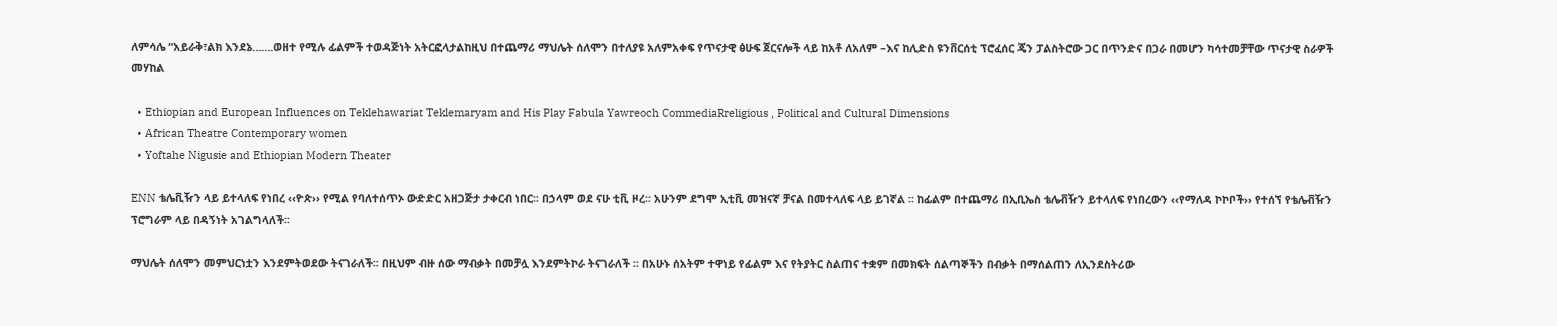ለምሳሌ “አይራቅ፣ልክ እንደኔ…….ወዘተ የሚሉ ፊልምች ተወዳጅነት አትርፎላታልከዚህ በተጨማሪ ማህሌት ሰለሞን በተለያዩ አለምአቀፍ የጥናታዊ ፅሁፍ ጀርናሎች ላይ ከአቶ ለአለም –እና ከሊድስ ዩንቨርሰቲ ፕሮፈሰር ጄን ፓልስትሮው ጋር በጥንድና በጋራ በመሆን ካሳተመቻቸው ጥናታዊ ስራዎች መሃከል

  • Ethiopian and European Influences on Teklehawariat Teklemaryam and His Play Fabula Yawreoch CommediaRreligious , Political and Cultural Dimensions
  • African Theatre Contemporary women
  • Yoftahe Nigusie and Ethiopian Modern Theater

ENN ቴሌቪዥን ላይ ይተላለፍ የነበረ ‹‹ዮጵ›› የሚል የባለተሰጥኦ ውድድር አዘጋጅታ ታቀርብ ነበር፡፡ በኃላም ወደ ናሁ ቲቪ ዞረ፡፡ አሁንም ደግሞ ኢቲቪ መዝናኛ ቻናል በመተላለፍ ላይ ይገኛል ፡፡ ከፊልም በተጨማሪ በኢቢኤስ ቴሌቭዥን ይተላለፍ የነበረውን ‹‹የማለዳ ኮኮቦች›› የተሰኘ የቴሌቭዥን ፕሮግራም ላይ በዳኝነት አገልግላለች፡፡

ማህሌት ሰለሞን መምህርነቷን እንደምትወደው ትናገራለች፡፡ በዚህም ብዙ ሰው ማብቃት በመቻሏ እንደምትኮራ ትናገራለች ፡፡ በአሁኑ ሰአትም ተዋነይ የፊልም እና የትያትር ስልጠና ተቋም በመክፍት ሰልጣኞችን በብቃት በማሰልጠን ለኢንደስትሪው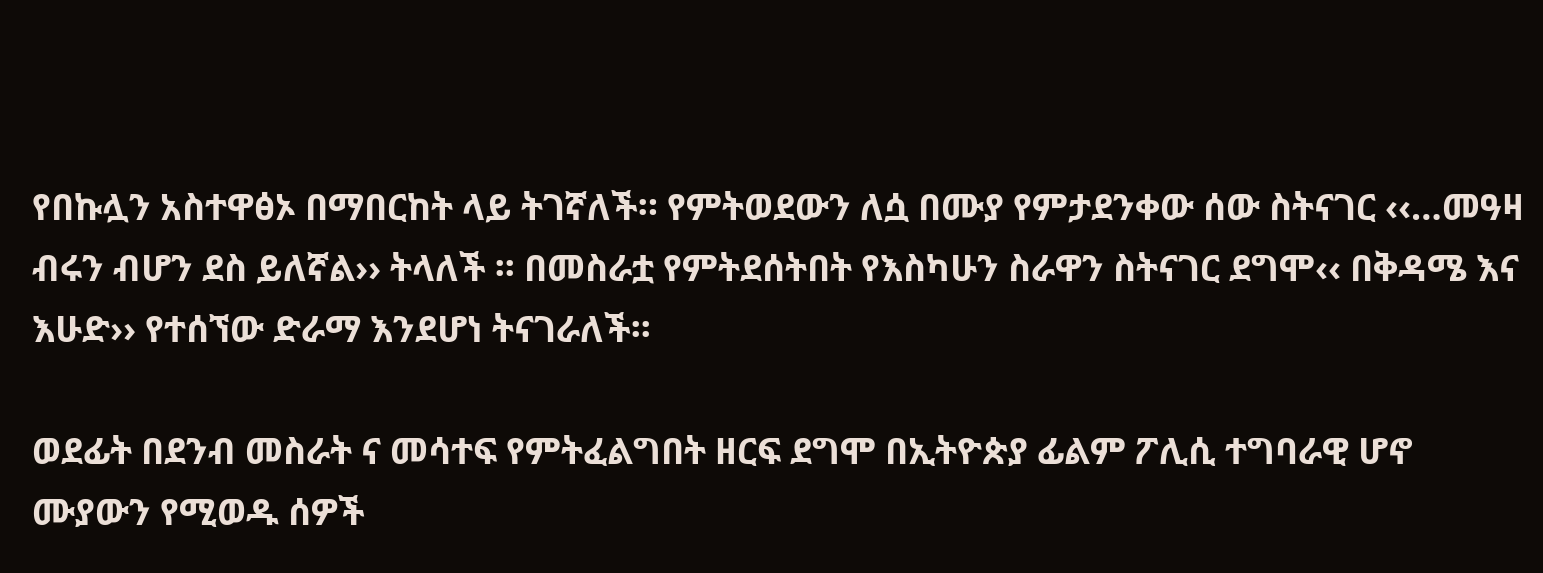የበኩሏን አስተዋፅኦ በማበርከት ላይ ትገኛለች። የምትወደውን ለሷ በሙያ የምታደንቀው ሰው ስትናገር ‹‹…መዓዛ ብሩን ብሆን ደስ ይለኛል›› ትላለች ፡፡ በመስራቷ የምትደሰትበት የእስካሁን ስራዋን ስትናገር ደግሞ‹‹ በቅዳሜ እና እሁድ›› የተሰኘው ድራማ እንደሆነ ትናገራለች፡፡

ወደፊት በደንብ መስራት ና መሳተፍ የምትፈልግበት ዘርፍ ደግሞ በኢትዮጵያ ፊልም ፖሊሲ ተግባራዊ ሆኖ ሙያውን የሚወዱ ሰዎች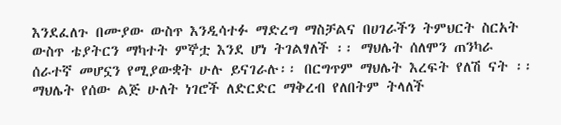እንደፈለጉ በሙያው ውስጥ እንዲሳተፉ ማድረግ ማስቻልና በሀገራችን ትምህርት ስርአት ውስጥ ቴያትርን ማካተት ምኞቷ እንደ ሆነ ትገልፃለች ፡፡ ማህሌት ሰለሞን ጠንካራ ሰራተኛ መሆኗን የሚያውቋት ሁሉ ይናገራሉ፡፡ በርግጥም ማህሌት እረፍት የለሽ ናት ፡፡ ማህሌት የሰው ልጅ ሁለት ነገሮች ለድርድር ማቅረብ የለበትም ትላለች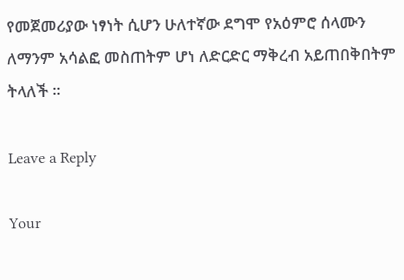የመጀመሪያው ነፃነት ሲሆን ሁለተኛው ደግሞ የአዕምሮ ሰላሙን ለማንም አሳልፎ መስጠትም ሆነ ለድርድር ማቅረብ አይጠበቅበትም ትላለች ፡፡

Leave a Reply

Your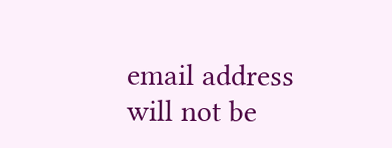email address will not be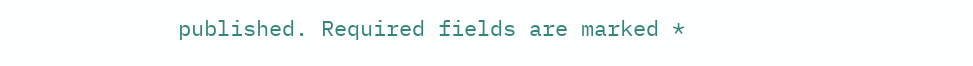published. Required fields are marked *